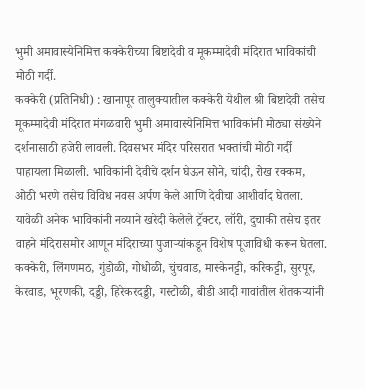भुमी अमावास्येनिमित्त कक्केरीच्या बिष्टादेवी व मूकम्मादेवी मंदिरात भाविकांची मोठी गर्दी.
कक्केरी (प्रतिनिधी) : खानापूर तालुक्यातील कक्केरी येथील श्री बिष्टादेवी तसेच मूकम्मादेवी मंदिरात मंगळवारी भुमी अमावास्येनिमित्त भाविकांनी मोठ्या संख्येने दर्शनासाठी हजेरी लावली. दिवसभर मंदिर परिसरात भक्तांची मोठी गर्दी पाहायला मिळाली. भाविकांनी देवीचे दर्शन घेऊन सोने, चांदी, रोख रक्कम, ओठी भरणे तसेच विविध नवस अर्पण केले आणि देवीचा आशीर्वाद घेतला.
यावेळी अनेक भाविकांनी नव्याने खरेदी केलेले ट्रॅक्टर, लॉरी, दुचाकी तसेच इतर वाहने मंदिरासमोर आणून मंदिराच्या पुजाऱ्यांकडून विशेष पूजाविधी करून घेतला.
कक्केरी, लिंगणमठ, गुंडोळी, गोधोळी, चुंचवाड, मास्केनट्टी, करिकट्टी, सुरपूर, केरवाड, भूरणकी, दड्डी, हिरेकरदड्डी, गस्टोळी, बीडी आदी गावांतील शेतकऱ्यांनी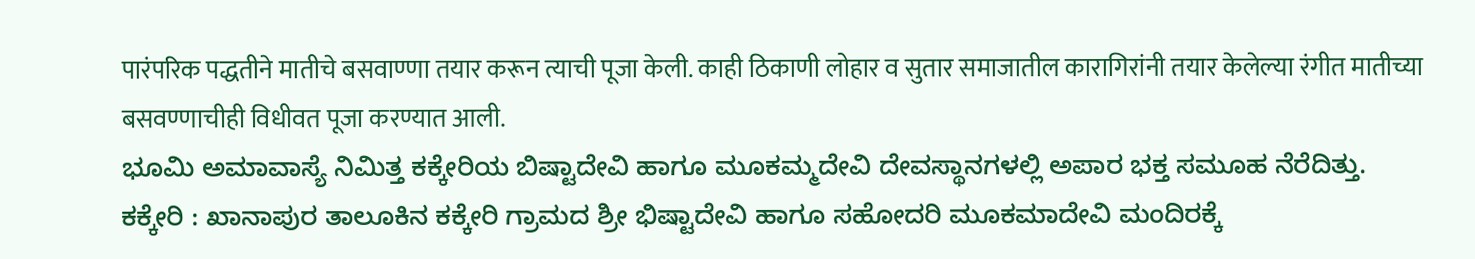पारंपरिक पद्धतीने मातीचे बसवाण्णा तयार करून त्याची पूजा केली. काही ठिकाणी लोहार व सुतार समाजातील कारागिरांनी तयार केलेल्या रंगीत मातीच्या बसवण्णाचीही विधीवत पूजा करण्यात आली.
ಭೂಮಿ ಅಮಾವಾಸ್ಯೆ ನಿಮಿತ್ತ ಕಕ್ಕೇರಿಯ ಬಿಷ್ಟಾದೇವಿ ಹಾಗೂ ಮೂಕಮ್ಮದೇವಿ ದೇವಸ್ಥಾನಗಳಲ್ಲಿ ಅಪಾರ ಭಕ್ತ ಸಮೂಹ ನೆರೆದಿತ್ತು.
ಕಕ್ಕೇರಿ : ಖಾನಾಪುರ ತಾಲೂಕಿನ ಕಕ್ಕೇರಿ ಗ್ರಾಮದ ಶ್ರೀ ಭಿಷ್ಟಾದೇವಿ ಹಾಗೂ ಸಹೋದರಿ ಮೂಕಮಾದೇವಿ ಮಂದಿರಕ್ಕೆ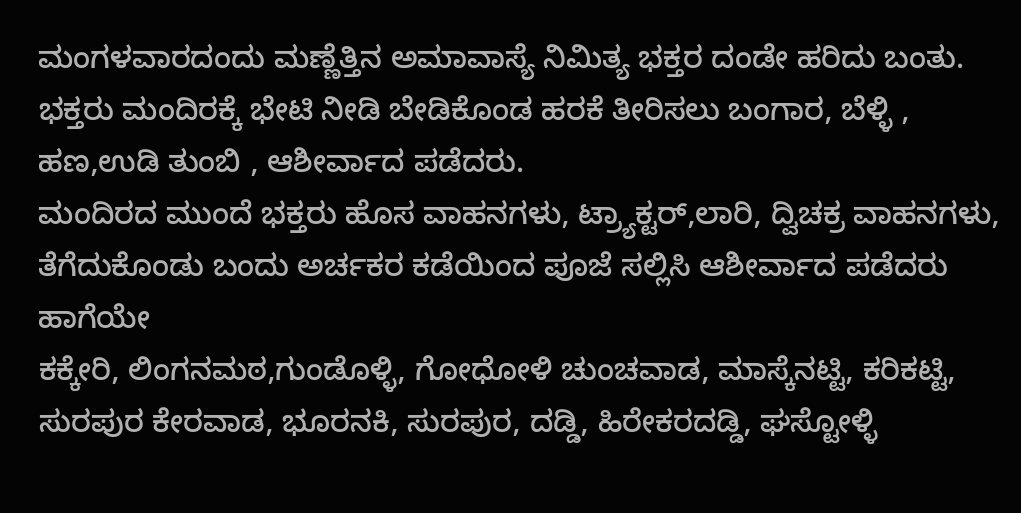ಮಂಗಳವಾರದಂದು ಮಣ್ಣೆತ್ತಿನ ಅಮಾವಾಸ್ಯೆ ನಿಮಿತ್ಯ ಭಕ್ತರ ದಂಡೇ ಹರಿದು ಬಂತು. ಭಕ್ತರು ಮಂದಿರಕ್ಕೆ ಭೇಟಿ ನೀಡಿ ಬೇಡಿಕೊಂಡ ಹರಕೆ ತೀರಿಸಲು ಬಂಗಾರ, ಬೆಳ್ಳಿ , ಹಣ,ಉಡಿ ತುಂಬಿ , ಆಶೀರ್ವಾದ ಪಡೆದರು.
ಮಂದಿರದ ಮುಂದೆ ಭಕ್ತರು ಹೊಸ ವಾಹನಗಳು, ಟ್ರ್ಯಾಕ್ಟರ್,ಲಾರಿ, ದ್ವಿಚಕ್ರ ವಾಹನಗಳು, ತೆಗೆದುಕೊಂಡು ಬಂದು ಅರ್ಚಕರ ಕಡೆಯಿಂದ ಪೂಜೆ ಸಲ್ಲಿಸಿ ಆಶೀರ್ವಾದ ಪಡೆದರು ಹಾಗೆಯೇ
ಕಕ್ಕೇರಿ, ಲಿಂಗನಮಠ,ಗುಂಡೊಳ್ಳಿ, ಗೋಧೋಳಿ ಚುಂಚವಾಡ, ಮಾಸ್ಕೆನಟ್ಟಿ, ಕರಿಕಟ್ಟಿ, ಸುರಪುರ ಕೇರವಾಡ, ಭೂರನಕಿ, ಸುರಪುರ, ದಡ್ಡಿ, ಹಿರೇಕರದಡ್ಡಿ, ಘಸ್ಟೋಳ್ಳಿ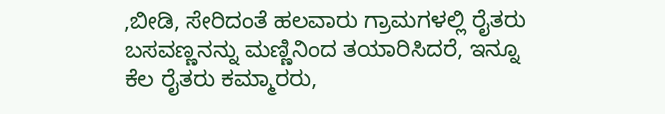,ಬೀಡಿ, ಸೇರಿದಂತೆ ಹಲವಾರು ಗ್ರಾಮಗಳಲ್ಲಿ ರೈತರು ಬಸವಣ್ಣನನ್ನು ಮಣ್ಣಿನಿಂದ ತಯಾರಿಸಿದರೆ, ಇನ್ನೂ ಕೆಲ ರೈತರು ಕಮ್ಮಾರರು,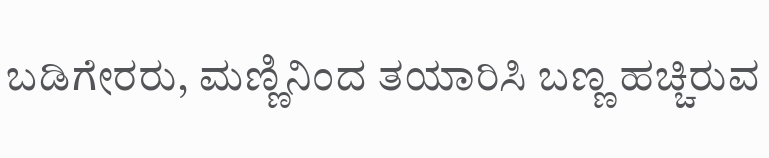ಬಡಿಗೇರರು, ಮಣ್ಣಿನಿಂದ ತಯಾರಿಸಿ ಬಣ್ಣ ಹಚ್ಚಿರುವ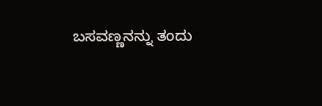ಬಸವಣ್ಣನನ್ನು ತಂದು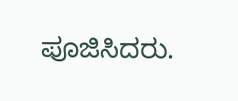ಪೂಜಿಸಿದರು.